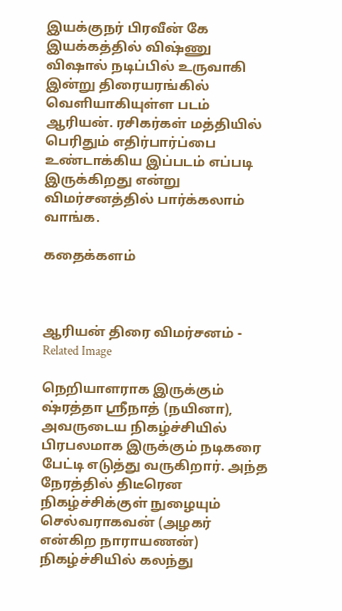இயக்குநர் பிரவீன் கே இயக்கத்தில் விஷ்ணு விஷால் நடிப்பில் உருவாகி இன்று திரையரங்கில் வெளியாகியுள்ள படம் ஆரியன். ரசிகர்கள் மத்தியில் பெரிதும் எதிர்பார்ப்பை உண்டாக்கிய இப்படம் எப்படி இருக்கிறது என்று விமர்சனத்தில் பார்க்கலாம் வாங்க.

கதைக்களம்



ஆரியன் திரை விமர்சனம் - Related Image

நெறியாளராக இருக்கும் ஷ்ரத்தா ஸ்ரீநாத் (நயினா), அவருடைய நிகழ்ச்சியில் பிரபலமாக இருக்கும் நடிகரை பேட்டி எடுத்து வருகிறார். அந்த நேரத்தில் திடீரென நிகழ்ச்சிக்குள் நுழையும் செல்வராகவன் (அழகர் என்கிற நாராயணன்) நிகழ்ச்சியில் கலந்து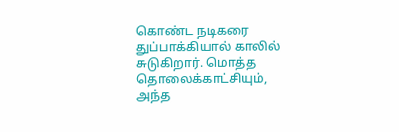கொண்ட நடிகரை துப்பாக்கியால் காலில் சுடுகிறார். மொத்த தொலைக்காட்சியும், அந்த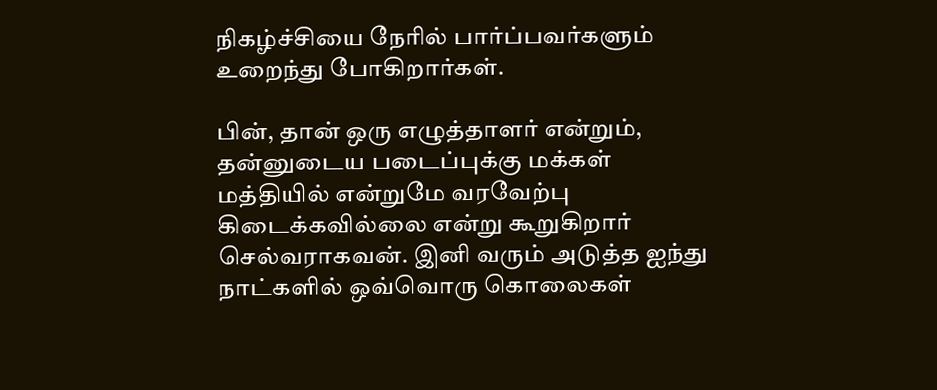நிகழ்ச்சியை நேரில் பார்ப்பவர்களும் உறைந்து போகிறார்கள்.

பின், தான் ஒரு எழுத்தாளர் என்றும், தன்னுடைய படைப்புக்கு மக்கள் மத்தியில் என்றுமே வரவேற்பு கிடைக்கவில்லை என்று கூறுகிறார் செல்வராகவன். இனி வரும் அடுத்த ஐந்து நாட்களில் ஒவ்வொரு கொலைகள்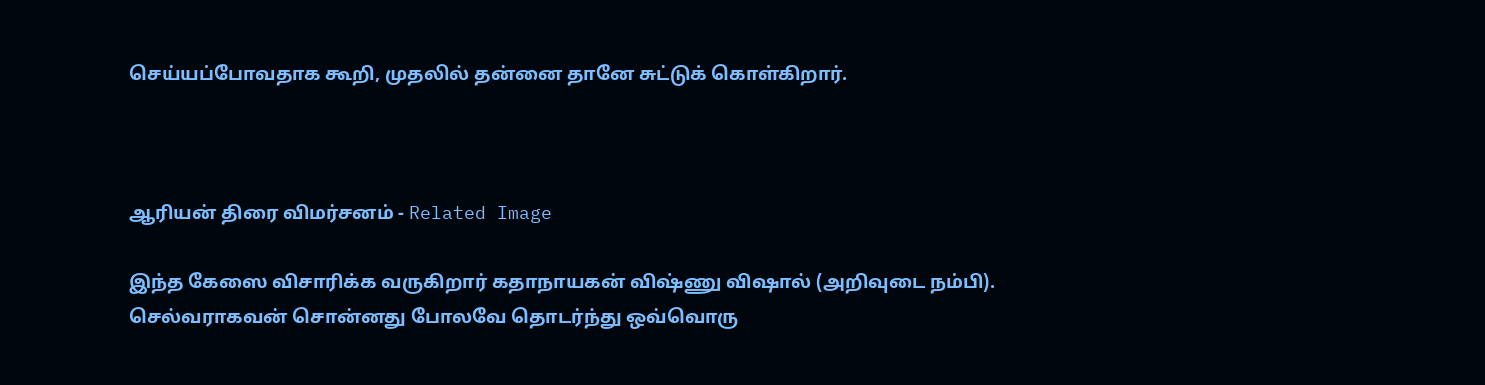செய்யப்போவதாக கூறி, முதலில் தன்னை தானே சுட்டுக் கொள்கிறார்.



ஆரியன் திரை விமர்சனம் - Related Image

இந்த கேஸை விசாரிக்க வருகிறார் கதாநாயகன் விஷ்ணு விஷால் (அறிவுடை நம்பி). செல்வராகவன் சொன்னது போலவே தொடர்ந்து ஒவ்வொரு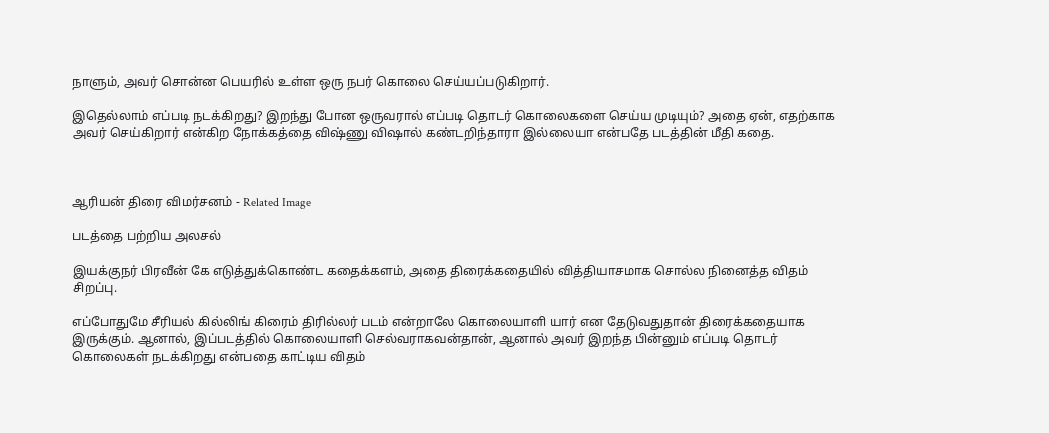நாளும், அவர் சொன்ன பெயரில் உள்ள ஒரு நபர் கொலை செய்யப்படுகிறார்.

இதெல்லாம் எப்படி நடக்கிறது? இறந்து போன ஒருவரால் எப்படி தொடர் கொலைகளை செய்ய முடியும்? அதை ஏன், எதற்காக அவர் செய்கிறார் என்கிற நோக்கத்தை விஷ்ணு விஷால் கண்டறிந்தாரா இல்லையா என்பதே படத்தின் மீதி கதை.



ஆரியன் திரை விமர்சனம் - Related Image

படத்தை பற்றிய அலசல்

இயக்குநர் பிரவீன் கே எடுத்துக்கொண்ட கதைக்களம், அதை திரைக்கதையில் வித்தியாசமாக சொல்ல நினைத்த விதம் சிறப்பு.

எப்போதுமே சீரியல் கில்லிங் கிரைம் திரில்லர் படம் என்றாலே கொலையாளி யார் என தேடுவதுதான் திரைக்கதையாக இருக்கும். ஆனால், இப்படத்தில் கொலையாளி செல்வராகவன்தான், ஆனால் அவர் இறந்த பின்னும் எப்படி தொடர் கொலைகள் நடக்கிறது என்பதை காட்டிய விதம்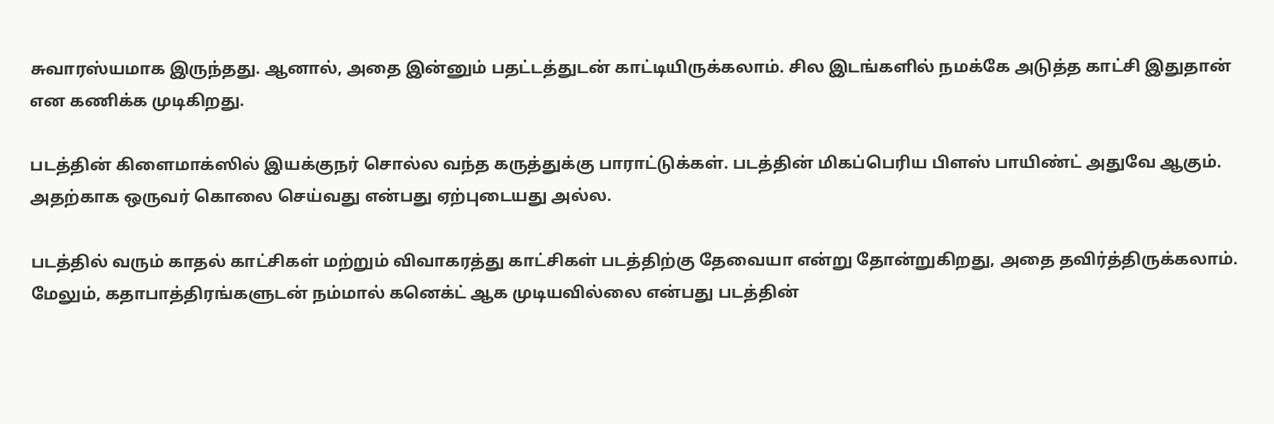சுவாரஸ்யமாக இருந்தது. ஆனால், அதை இன்னும் பதட்டத்துடன் காட்டியிருக்கலாம். சில இடங்களில் நமக்கே அடுத்த காட்சி இதுதான் என கணிக்க முடிகிறது.

படத்தின் கிளைமாக்ஸில் இயக்குநர் சொல்ல வந்த கருத்துக்கு பாராட்டுக்கள். படத்தின் மிகப்பெரிய பிளஸ் பாயிண்ட் அதுவே ஆகும். அதற்காக ஒருவர் கொலை செய்வது என்பது ஏற்புடையது அல்ல.

படத்தில் வரும் காதல் காட்சிகள் மற்றும் விவாகரத்து காட்சிகள் படத்திற்கு தேவையா என்று தோன்றுகிறது, அதை தவிர்த்திருக்கலாம். மேலும், கதாபாத்திரங்களுடன் நம்மால் கனெக்ட் ஆக முடியவில்லை என்பது படத்தின்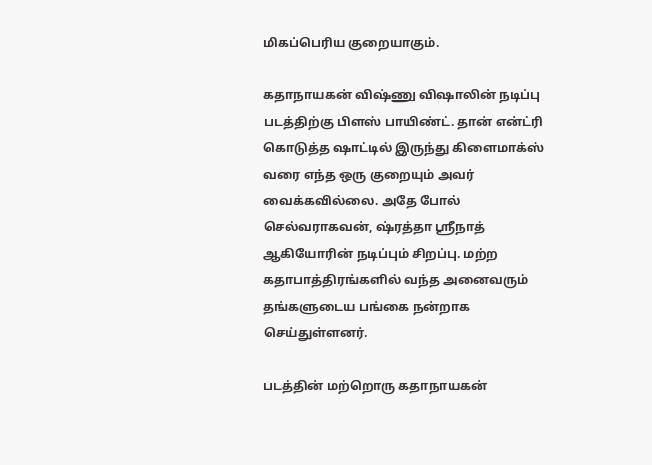மிகப்பெரிய குறையாகும்.

கதாநாயகன் விஷ்ணு விஷாலின் நடிப்பு படத்திற்கு பிளஸ் பாயிண்ட். தான் என்ட்ரி கொடுத்த ஷாட்டில் இருந்து கிளைமாக்ஸ் வரை எந்த ஒரு குறையும் அவர் வைக்கவில்லை. அதே போல் செல்வராகவன், ஷ்ரத்தா ஸ்ரீநாத் ஆகியோரின் நடிப்பும் சிறப்பு. மற்ற கதாபாத்திரங்களில் வந்த அனைவரும் தங்களுடைய பங்கை நன்றாக செய்துள்ளனர்.

படத்தின் மற்றொரு கதாநாயகன்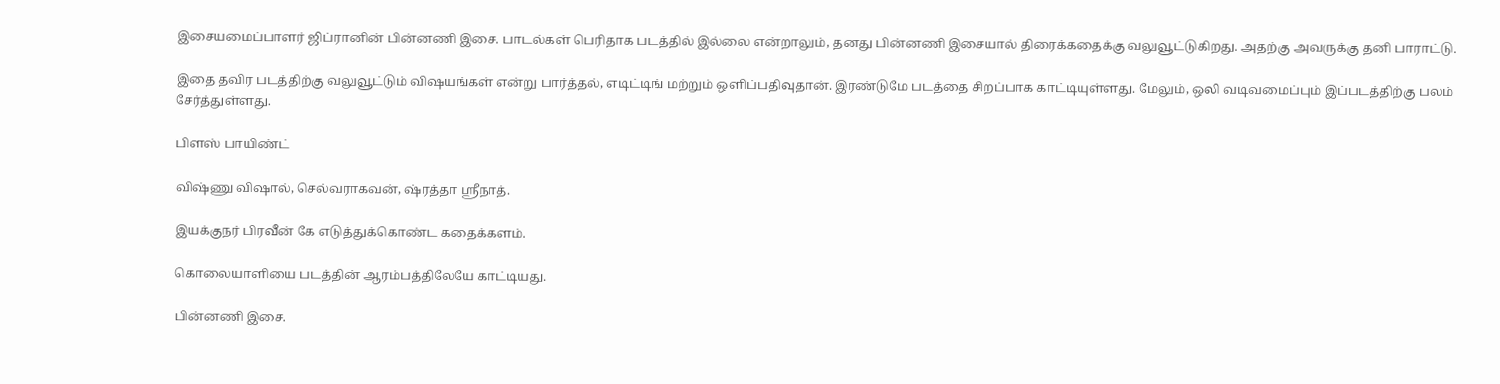இசையமைப்பாளர் ஜிப்ரானின் பின்னணி இசை. பாடல்கள் பெரிதாக படத்தில் இல்லை என்றாலும், தனது பின்னணி இசையால் திரைக்கதைக்கு வலுவூட்டுகிறது. அதற்கு அவருக்கு தனி பாராட்டு.

இதை தவிர படத்திற்கு வலுவூட்டும் விஷயங்கள் என்று பார்த்தல், எடிட்டிங் மற்றும் ஒளிப்பதிவுதான். இரண்டுமே படத்தை சிறப்பாக காட்டியுள்ளது. மேலும், ஒலி வடிவமைப்பும் இப்படத்திற்கு பலம் சேர்த்துள்ளது.

பிளஸ் பாயிண்ட்

விஷ்ணு விஷால், செல்வராகவன், ஷ்ரத்தா ஸ்ரீநாத்.

இயக்குநர் பிரவீன் கே எடுத்துக்கொண்ட கதைக்களம்.

கொலையாளியை படத்தின் ஆரம்பத்திலேயே காட்டியது.

பின்னணி இசை.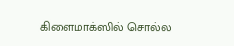கிளைமாக்ஸில் சொல்ல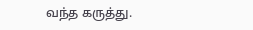வந்த கருத்து.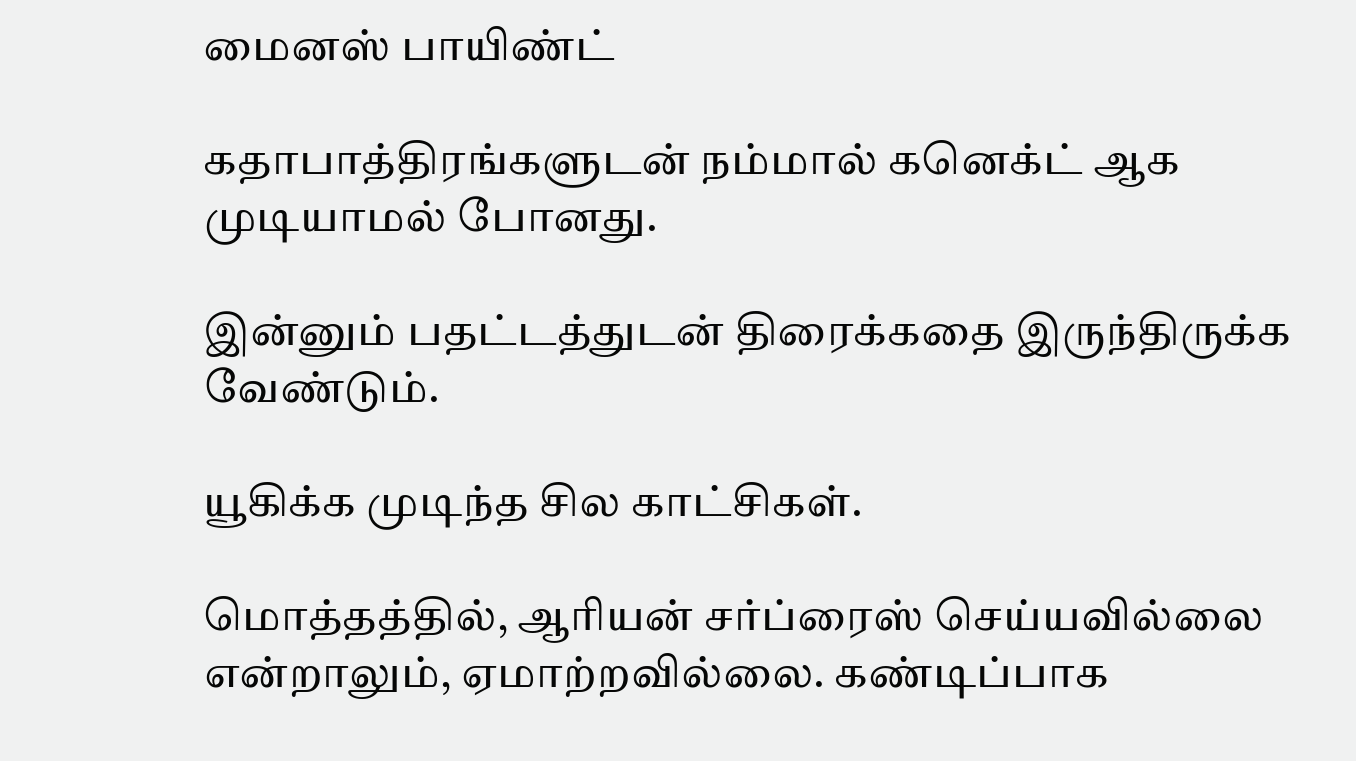மைனஸ் பாயிண்ட்

கதாபாத்திரங்களுடன் நம்மால் கனெக்ட் ஆக முடியாமல் போனது.

இன்னும் பதட்டத்துடன் திரைக்கதை இருந்திருக்க வேண்டும்.

யூகிக்க முடிந்த சில காட்சிகள்.

மொத்தத்தில், ஆரியன் சர்ப்ரைஸ் செய்யவில்லை என்றாலும், ஏமாற்றவில்லை. கண்டிப்பாக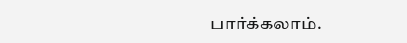பார்க்கலாம்.